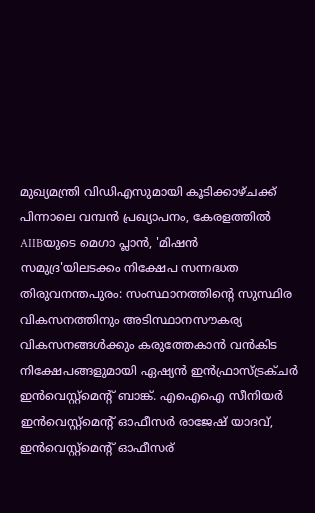മുഖ്യമന്ത്രി വിഡിഎസുമായി കൂടിക്കാഴ്ചക്ക് പിന്നാലെ വമ്പൻ പ്രഖ്യാപനം, കേരളത്തിൽ AIIBയുടെ മെഗാ പ്ലാൻ, 'മിഷൻ സമുദ്ര'യിലടക്കം നിക്ഷേപ സന്നദ്ധത
തിരുവനന്തപുരം: സംസ്ഥാനത്തിന്റെ സുസ്ഥിര വികസനത്തിനും അടിസ്ഥാനസൗകര്യ വികസനങ്ങള്‍ക്കും കരുത്തേകാന്‍ വന്‍കിട നിക്ഷേപങ്ങളുമായി ഏഷ്യന്‍ ഇന്‍ഫ്രാസ്ട്രക്ചര്‍ ഇന്‍വെസ്റ്റ്മെന്റ് ബാങ്ക്. എഐഐ സീനിയര്‍ ഇന്‍വെസ്റ്റ്മെന്റ് ഓഫീസര്‍ രാജേഷ് യാദവ്, ഇന്‍വെസ്റ്റ്മെന്റ് ഓഫീസര്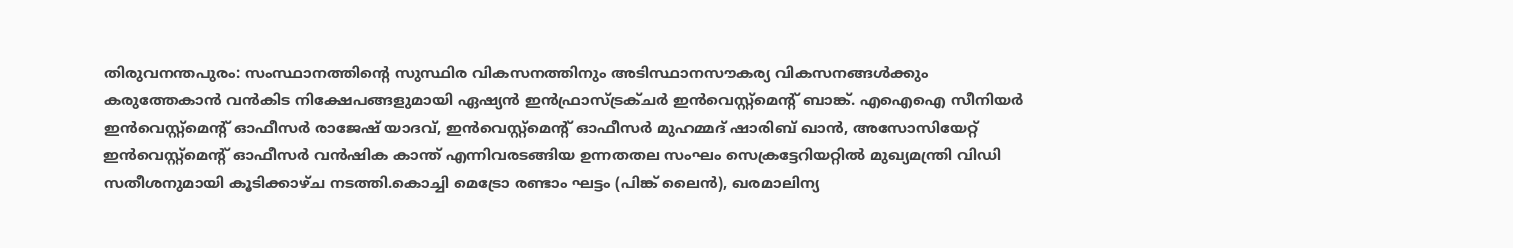തിരുവനന്തപുരം: സംസ്ഥാനത്തിന്റെ സുസ്ഥിര വികസനത്തിനും അടിസ്ഥാനസൗകര്യ വികസനങ്ങള്‍ക്കും കരുത്തേകാന്‍ വന്‍കിട നിക്ഷേപങ്ങളുമായി ഏഷ്യന്‍ ഇന്‍ഫ്രാസ്ട്രക്ചര്‍ ഇന്‍വെസ്റ്റ്മെന്റ് ബാങ്ക്. എഐഐ സീനിയര്‍ ഇന്‍വെസ്റ്റ്മെന്റ് ഓഫീസര്‍ രാജേഷ് യാദവ്, ഇന്‍വെസ്റ്റ്മെന്റ് ഓഫീസര്‍ മുഹമ്മദ് ഷാരിബ് ഖാന്‍, അസോസിയേറ്റ് ഇന്‍വെസ്റ്റ്മെന്റ് ഓഫീസര്‍ വന്‍ഷിക കാന്ത് എന്നിവരടങ്ങിയ ഉന്നതതല സംഘം സെക്രട്ടേറിയറ്റില്‍ മുഖ്യമന്ത്രി വിഡി സതീശനുമായി കൂടിക്കാഴ്ച നടത്തി.കൊച്ചി മെട്രോ രണ്ടാം ഘട്ടം (പിങ്ക് ലൈന്‍), ഖരമാലിന്യ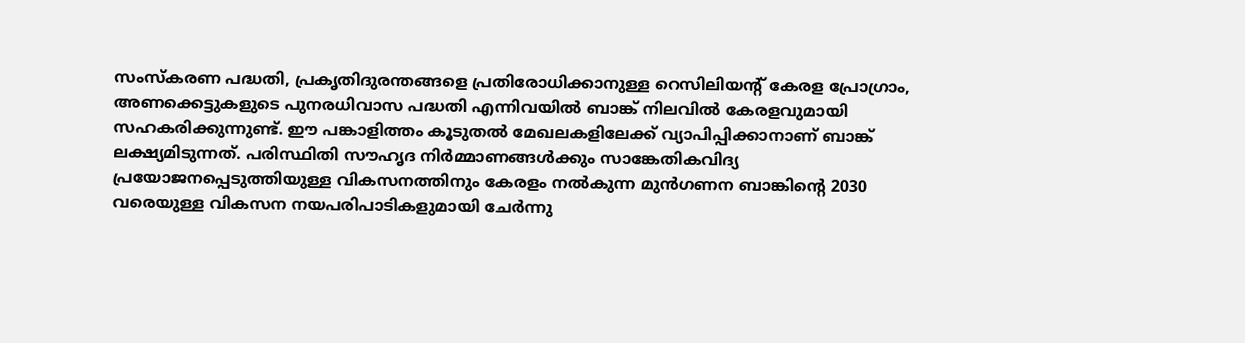സംസ്‌കരണ പദ്ധതി, പ്രകൃതിദുരന്തങ്ങളെ പ്രതിരോധിക്കാനുള്ള റെസിലിയന്റ് കേരള പ്രോഗ്രാം, അണക്കെട്ടുകളുടെ പുനരധിവാസ പദ്ധതി എന്നിവയില്‍ ബാങ്ക് നിലവില്‍ കേരളവുമായി സഹകരിക്കുന്നുണ്ട്. ഈ പങ്കാളിത്തം കൂടുതല്‍ മേഖലകളിലേക്ക് വ്യാപിപ്പിക്കാനാണ് ബാങ്ക് ലക്ഷ്യമിടുന്നത്. പരിസ്ഥിതി സൗഹൃദ നിര്‍മ്മാണങ്ങള്‍ക്കും സാങ്കേതികവിദ്യ പ്രയോജനപ്പെടുത്തിയുള്ള വികസനത്തിനും കേരളം നല്‍കുന്ന മുന്‍ഗണന ബാങ്കിന്റെ 2030 വരെയുള്ള വികസന നയപരിപാടികളുമായി ചേര്‍ന്നു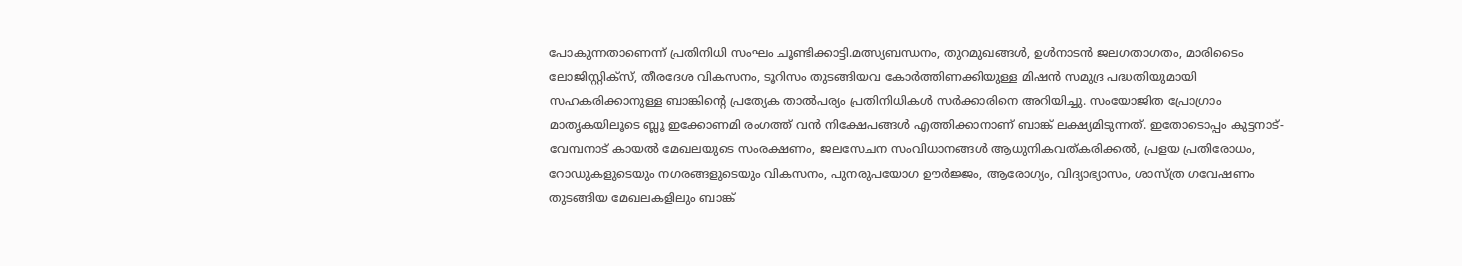പോകുന്നതാണെന്ന് പ്രതിനിധി സംഘം ചൂണ്ടിക്കാട്ടി.മത്സ്യബന്ധനം, തുറമുഖങ്ങള്‍, ഉള്‍നാടന്‍ ജലഗതാഗതം, മാരിടൈം ലോജിസ്റ്റിക്‌സ്, തീരദേശ വികസനം, ടൂറിസം തുടങ്ങിയവ കോര്‍ത്തിണക്കിയുള്ള മിഷന്‍ സമുദ്ര പദ്ധതിയുമായി സഹകരിക്കാനുള്ള ബാങ്കിന്റെ പ്രത്യേക താല്‍പര്യം പ്രതിനിധികള്‍ സര്‍ക്കാരിനെ അറിയിച്ചു. സംയോജിത പ്രോഗ്രാം മാതൃകയിലൂടെ ബ്ലൂ ഇക്കോണമി രംഗത്ത് വന്‍ നിക്ഷേപങ്ങള്‍ എത്തിക്കാനാണ് ബാങ്ക് ലക്ഷ്യമിടുന്നത്. ഇതോടൊപ്പം കുട്ടനാട്-വേമ്പനാട് കായല്‍ മേഖലയുടെ സംരക്ഷണം, ജലസേചന സംവിധാനങ്ങള്‍ ആധുനികവത്കരിക്കല്‍, പ്രളയ പ്രതിരോധം, റോഡുകളുടെയും നഗരങ്ങളുടെയും വികസനം, പുനരുപയോഗ ഊര്‍ജ്ജം, ആരോഗ്യം, വിദ്യാഭ്യാസം, ശാസ്ത്ര ഗവേഷണം തുടങ്ങിയ മേഖലകളിലും ബാങ്ക്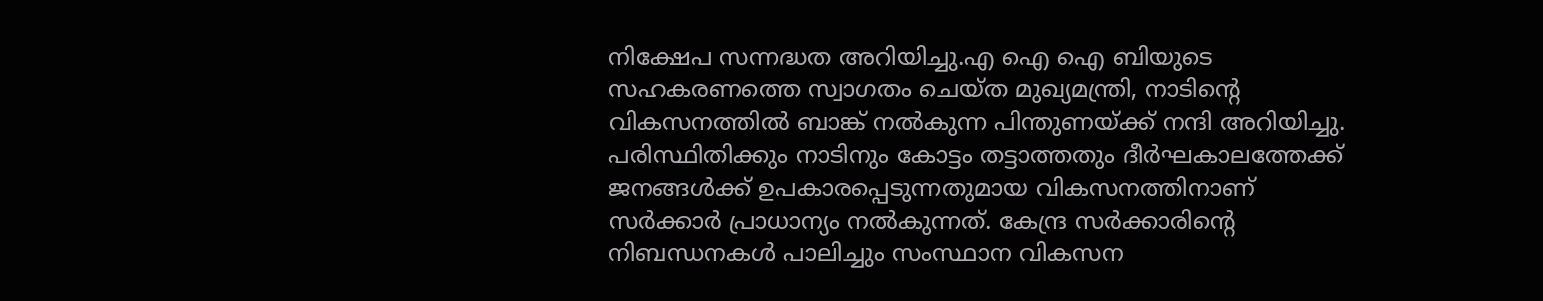നിക്ഷേപ സന്നദ്ധത അറിയിച്ചു.എ ഐ ഐ ബിയുടെ സഹകരണത്തെ സ്വാഗതം ചെയ്ത മുഖ്യമന്ത്രി, നാടിന്റെ വികസനത്തില്‍ ബാങ്ക് നല്‍കുന്ന പിന്തുണയ്ക്ക് നന്ദി അറിയിച്ചു. പരിസ്ഥിതിക്കും നാടിനും കോട്ടം തട്ടാത്തതും ദീര്‍ഘകാലത്തേക്ക് ജനങ്ങള്‍ക്ക് ഉപകാരപ്പെടുന്നതുമായ വികസനത്തിനാണ് സര്‍ക്കാര്‍ പ്രാധാന്യം നല്‍കുന്നത്. കേന്ദ്ര സര്‍ക്കാരിന്റെ നിബന്ധനകള്‍ പാലിച്ചും സംസ്ഥാന വികസന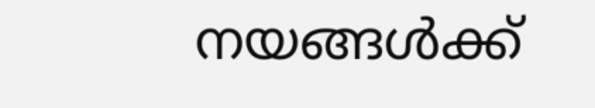നയങ്ങള്‍ക്ക്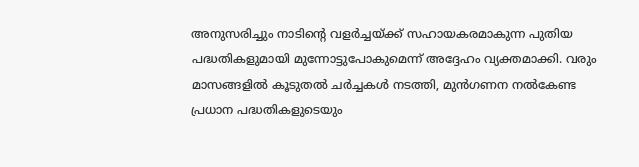അനുസരിച്ചും നാടിന്റെ വളര്‍ച്ചയ്ക്ക് സഹായകരമാകുന്ന പുതിയ പദ്ധതികളുമായി മുന്നോട്ടുപോകുമെന്ന് അദ്ദേഹം വ്യക്തമാക്കി. വരും മാസങ്ങളില്‍ കൂടുതല്‍ ചര്‍ച്ചകള്‍ നടത്തി, മുന്‍ഗണന നല്‍കേണ്ട പ്രധാന പദ്ധതികളുടെയും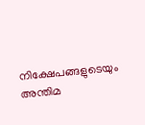നിക്ഷേപങ്ങളുടെയും അന്തിമ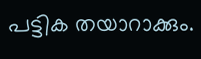പട്ടിക തയാറാക്കും.